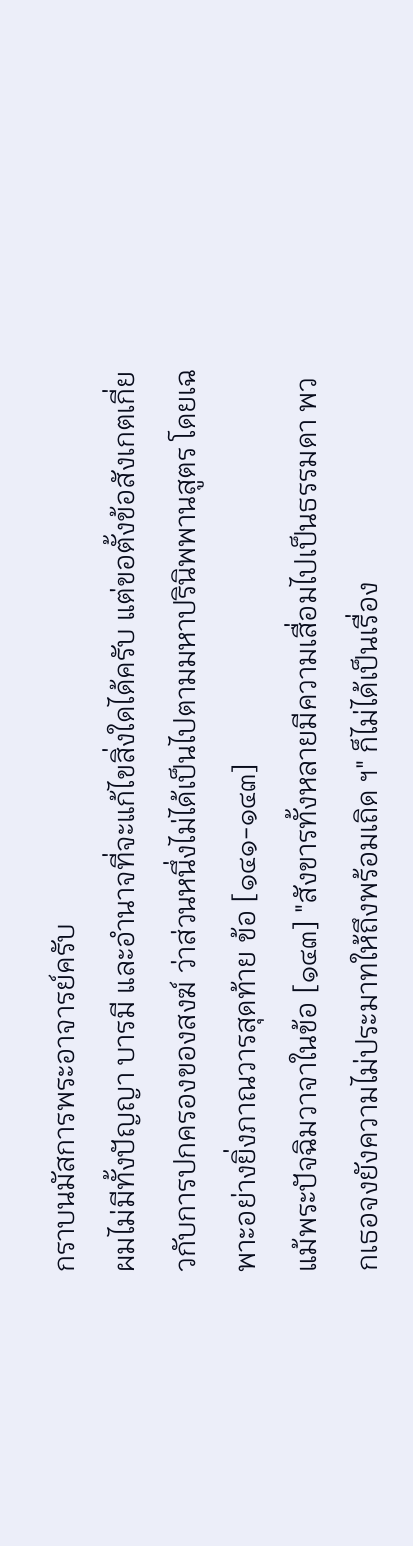กราบนมัสการพระอาจารย์ครับ
ผมไม่มีทั้งปัญญา บารมี และอำนาจที่จะแก้ไขสิ่งใดได้ครับ แต่ขอตั้งข้อสังเกตเกี่ยวกับการปกครองของสงฆ์ ว่าส่วนหนึ่งไม่ได้เป็นไปตามมหาปรินิพพานสูตร โดยเฉพาะอย่างยิ่งภาณวารสุดท้าย ข้อ [๑๔๑-๑๔๓]
แม้พระปัจฉิมวาจาในข้อ [๑๔๓] "สังขารทั้งหลายมีความเสื่อมไปเป็นธรรมดา พวกเธอจงยังความไม่ประมาทให้ถึงพร้อมเถิด ฯ" ก็ไม่ได้เป็นเรื่อง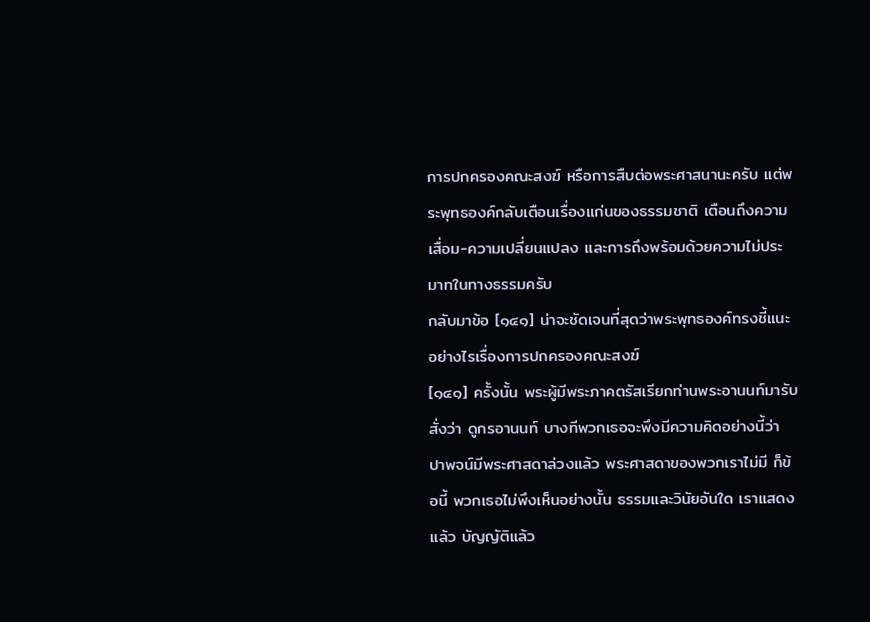การปกครองคณะสงฆ์ หรือการสืบต่อพระศาสนานะครับ แต่พระพุทธองค์กลับเตือนเรื่องแก่นของธรรมชาติ เตือนถึงความเสื่อม-ความเปลี่ยนแปลง และการถึงพร้อมด้วยความไม่ประมาทในทางธรรมครับ
กลับมาข้อ [๑๔๑] น่าจะชัดเจนที่สุดว่าพระพุทธองค์ทรงชี้แนะอย่างไรเรื่องการปกครองคณะสงฆ์
[๑๔๑] ครั้งนั้น พระผู้มีพระภาคตรัสเรียกท่านพระอานนท์มารับสั่งว่า ดูกรอานนท์ บางทีพวกเธอจะพึงมีความคิดอย่างนี้ว่า ปาพจน์มีพระศาสดาล่วงแล้ว พระศาสดาของพวกเราไม่มี ก็ข้อนี้ พวกเธอไม่พึงเห็นอย่างนั้น ธรรมและวินัยอันใด เราแสดงแล้ว บัญญัติแล้ว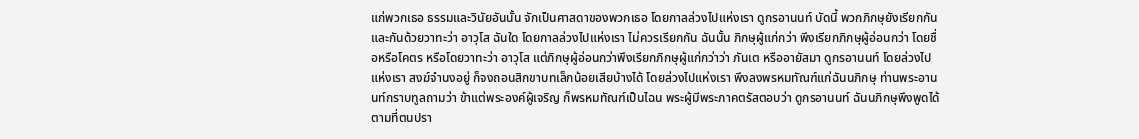แก่พวกเธอ ธรรมและวินัยอันนั้น จักเป็นศาสดาของพวกเธอ โดยกาลล่วงไปแห่งเรา ดูกรอานนท์ บัดนี้ พวกภิกษุยังเรียกกันและกันด้วยวาทะว่า อาวุโส ฉันใด โดยกาลล่วงไปแห่งเรา ไม่ควรเรียกกัน ฉันนั้น ภิกษุผู้แก่กว่า พึงเรียกภิกษุผู้อ่อนกว่า โดยชื่อหรือโคตร หรือโดยวาทะว่า อาวุโส แต่ภิกษุผู้อ่อนกว่าพึงเรียกภิกษุผู้แก่กว่าว่า ภันเต หรืออายัสมา ดูกรอานนท์ โดยล่วงไปแห่งเรา สงฆ์จำนงอยู่ ก็จงถอนสิกขาบทเล็กน้อยเสียบ้างได้ โดยล่วงไปแห่งเรา พึงลงพรหมทัณฑ์แก่ฉันนภิกษุ ท่านพระอานนท์กราบทูลถามว่า ข้าแต่พระองค์ผู้เจริญ ก็พรหมทัณฑ์เป็นไฉน พระผู้มีพระภาคตรัสตอบว่า ดูกรอานนท์ ฉันนภิกษุพึงพูดได้ตามที่ตนปรา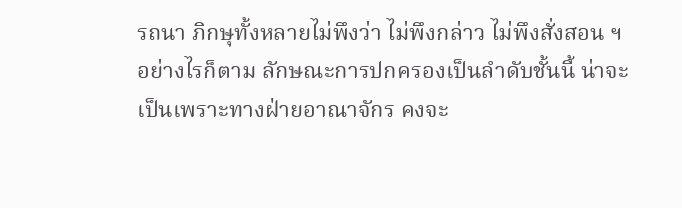รถนา ภิกษุทั้งหลายไม่พึงว่า ไม่พึงกล่าว ไม่พึงสั่งสอน ฯ
อย่างไรก็ตาม ลักษณะการปกครองเป็นลำดับชั้นนี้ น่าจะเป็นเพราะทางฝ่ายอาณาจักร คงจะ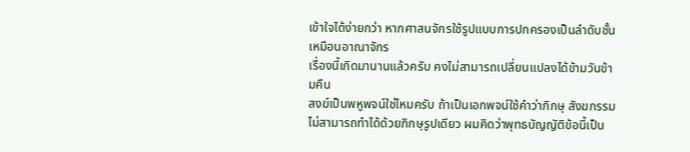เข้าใจได้ง่ายกว่า หากศาสนจักรใช้รูปแบบการปกครองเป็นลำดับชั้น เหมือนอาณาจักร
เรื่องนี้เกิดมานานแล้วครับ คงไม่สามารถเปลี่ยนแปลงได้ข้ามวันข้ามคืน
สงฆ์เป็นพหูพจน์ใช่ไหมครับ ถ้าเป็นเอกพจน์ใช้คำว่าภิกษุ สังฆกรรมไม่สามารถทำได้ด้วยภิกษุรูปเดียว ผมคิดว่าพุทธบัญญัติข้อนี้เป็น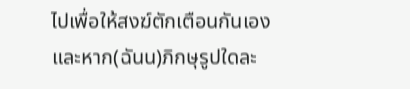ไปเพื่อให้สงฆ์ตักเตือนกันเอง และหาก(ฉันน)ภิกษุรูปใดละ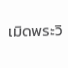เมิดพระวิ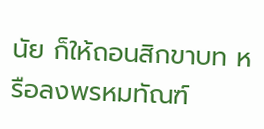นัย ก็ให้ถอนสิกขาบท หรือลงพรหมทัณฑ์